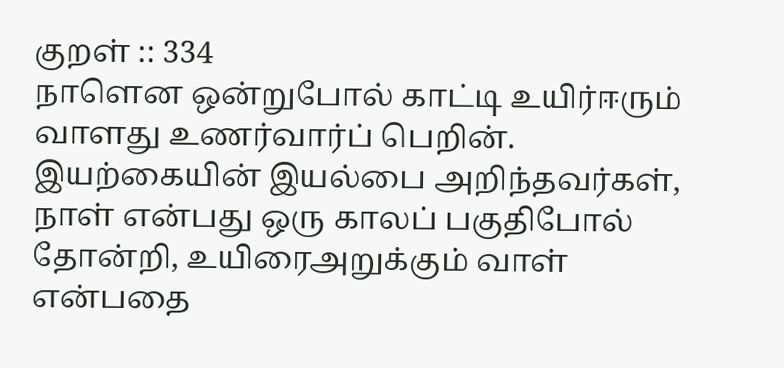குறள் :: 334
நாளென ஒன்றுபோல் காட்டி உயிர்ஈரும்
வாளது உணர்வார்ப் பெறின்.
இயற்கையின் இயல்பை அறிந்தவர்கள், நாள் என்பது ஒரு காலப் பகுதிபோல் தோன்றி, உயிரைஅறுக்கும் வாள் என்பதை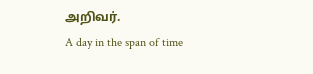அறிவர்.
A day in the span of time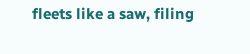fleets like a saw, filing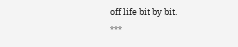off life bit by bit.
***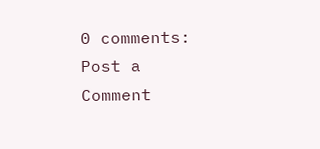0 comments:
Post a Comment